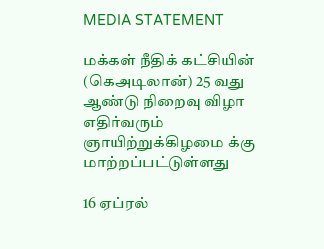MEDIA STATEMENT

மக்கள் நீதிக் கட்சியின் (கெஅடிலான்) 25 வது ஆண்டு நிறைவு விழா எதிர்வரும் ஞாயிற்றுக்கிழமை க்கு மாற்றப்பட்டுள்ளது

16 ஏப்ரல்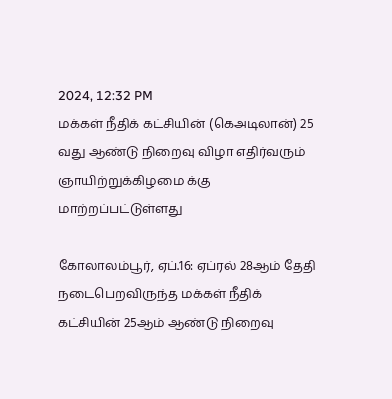2024, 12:32 PM
மக்கள் நீதிக் கட்சியின் (கெஅடிலான்) 25 வது ஆண்டு நிறைவு விழா எதிர்வரும் ஞாயிற்றுக்கிழமை க்கு மாற்றப்பட்டுள்ளது

கோலாலம்பூர், ஏப்.16: ஏப்ரல் 28ஆம் தேதி நடைபெறவிருந்த மக்கள் நீதிக் கட்சியின் 25ஆம் ஆண்டு நிறைவு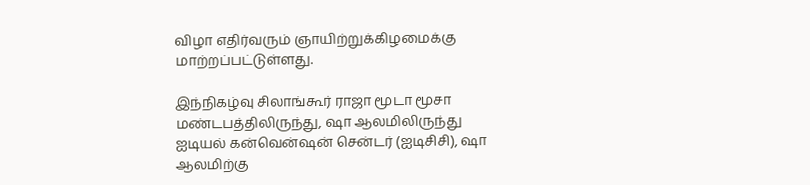விழா எதிர்வரும் ஞாயிற்றுக்கிழமைக்கு மாற்றப்பட்டுள்ளது.

இந்நிகழ்வு சிலாங்கூர் ராஜா மூடா மூசா மண்டபத்திலிருந்து, ஷா ஆலமிலிருந்து ஐடியல் கன்வென்ஷன் சென்டர் (ஐடிசிசி), ஷா ஆலமிற்கு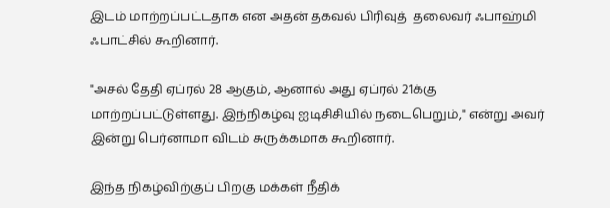இடம் மாற்றப்பட்டதாக என அதன் தகவல் பிரிவுத்  தலைவர் ஃபாஹ்மி ஃபாட்சில் கூறினார்.

"அசல் தேதி ஏப்ரல் 28 ஆகும், ஆனால் அது ஏப்ரல் 21க்கு  மாற்றப்பட்டுள்ளது. இந்நிகழ்வு ஐடிசிசியில் நடைபெறும்," என்று அவர் இன்று பெர்னாமா விடம் சுருக்கமாக கூறினார்.

இந்த நிகழ்விற்குப் பிறகு மக்கள் நீதிக்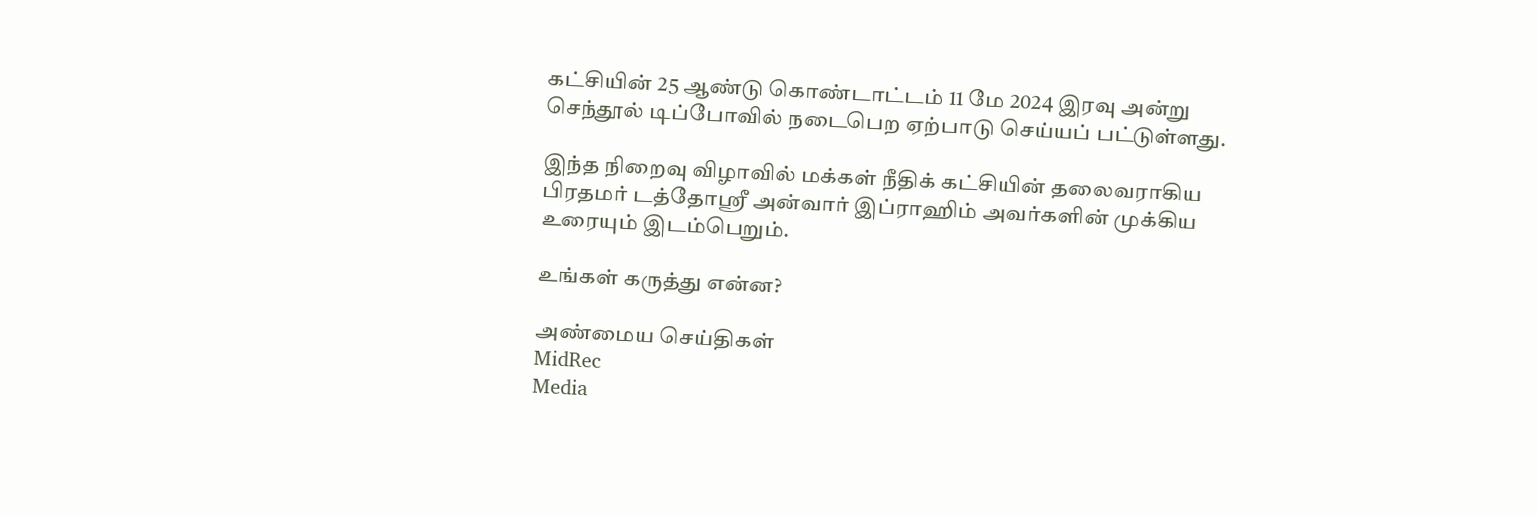கட்சியின் 25 ஆண்டு கொண்டாட்டம் 11 மே 2024 இரவு அன்று செந்தூல் டிப்போவில் நடைபெற ஏற்பாடு செய்யப் பட்டுள்ளது.

இந்த நிறைவு விழாவில் மக்கள் நீதிக் கட்சியின் தலைவராகிய பிரதமர் டத்தோஸ்ரீ அன்வார் இப்ராஹிம் அவர்களின் முக்கிய உரையும் இடம்பெறும்.

உங்கள் கருத்து என்ன?

அண்மைய செய்திகள்
MidRec
Media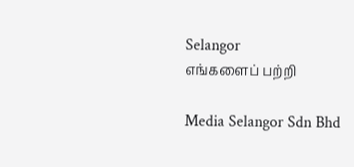Selangor
எங்களைப் பற்றி

Media Selangor Sdn Bhd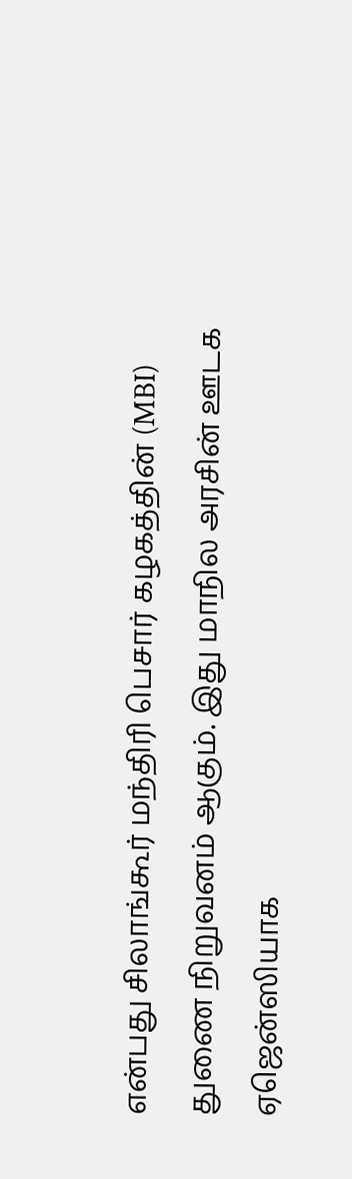என்பது சிலாங்கூர் மந்திரி பெசார் கழகத்தின் (MBI) துணை நிறுவனம் ஆகும். இது மாநில அரசின் ஊடக ஏஜென்ஸியாக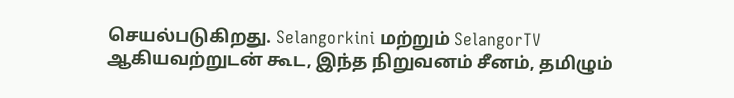செயல்படுகிறது. Selangorkini மற்றும் SelangorTV ஆகியவற்றுடன் கூட, இந்த நிறுவனம் சீனம், தமிழும்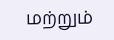மற்றும்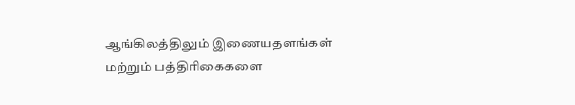ஆங்கிலத்திலும் இணையதளங்கள் மற்றும் பத்திரிகைகளை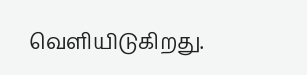வெளியிடுகிறது.